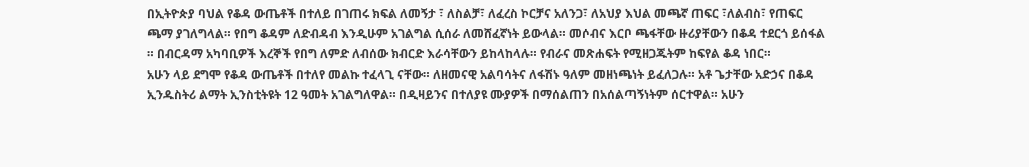በኢትዮጵያ ባህል የቆዳ ውጤቶች በተለይ በገጠሩ ክፍል ለመኝታ ፣ ለስልቻ፣ ለፈረስ ኮርቻና አለንጋ፣ ለአህያ እህል መጫኛ ጠፍር ፣ለልብስ፣ የጠፍር ጫማ ያገለግላል። የበግ ቆዳም ለድብዳብ እንዲሁም አገልግል ሲሰራ ለመሸፈኛነት ይውላል። መሶብና እርቦ ጫፋቸው ዙሪያቸውን በቆዳ ተደርጎ ይሰፋል ። በብርዳማ አካባቢዎች እረኞች የበግ ለምድ ለብሰው ክብርድ እራሳቸውን ይከላከላሉ። የብራና መጽሐፍት የሚዘጋጁትም ከፍየል ቆዳ ነበር።
አሁን ላይ ደግሞ የቆዳ ውጤቶች በተለየ መልኩ ተፈላጊ ናቸው። ለዘመናዊ አልባሳትና ለፋሽኑ ዓለም መዘነጫነት ይፈለጋሉ። አቶ ጌታቸው አድኃና በቆዳ ኢንዱስትሪ ልማት ኢንስቲትዩት 12 ዓመት አገልግለዋል። በዲዛይንና በተለያዩ ሙያዎች በማሰልጠን በአሰልጣኝነትም ሰርተዋል። አሁን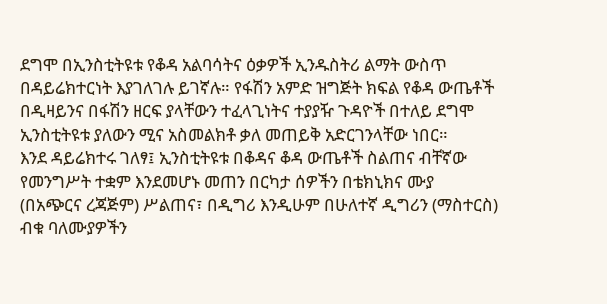ደግሞ በኢንስቲትዩቱ የቆዳ አልባሳትና ዕቃዎች ኢንዱስትሪ ልማት ውስጥ በዳይሬክተርነት እያገለገሉ ይገኛሉ። የፋሽን አምድ ዝግጅት ክፍል የቆዳ ውጤቶች በዲዛይንና በፋሽን ዘርፍ ያላቸውን ተፈላጊነትና ተያያዥ ጉዳዮች በተለይ ደግሞ ኢንስቲትዩቱ ያለውን ሚና አስመልክቶ ቃለ መጠይቅ አድርገንላቸው ነበር።
እንደ ዳይሬክተሩ ገለፃ፤ ኢንስቲትዩቱ በቆዳና ቆዳ ውጤቶች ስልጠና ብቸኛው የመንግሥት ተቋም እንደመሆኑ መጠን በርካታ ሰዎችን በቴክኒክና ሙያ (በአጭርና ረጃጅም) ሥልጠና፣ በዲግሪ እንዲሁም በሁለተኛ ዲግሪን (ማስተርስ) ብቁ ባለሙያዎችን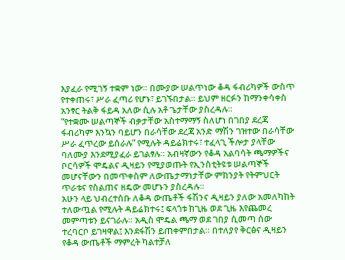እያፈራ የሚገኝ ተቋም ነው። በሙያው ሠልጥነው ቆዳ ፋብሪካዎች ውስጥ የተቀጠሩ፣ ሥራ ፈጣሪ የሆኑ፣ ይገኙበታል። ይህም ዘርፉን ከማንቀሳቀስ አንፃር ትልቅ ፋይዳ አለው ሲሉ አቶ ጌታቸው ያስረዳሉ።
“የተቋሙ ሠልጣኞች ብቃታቸው አስተማማኝ ስለሆነ በገበያ ደረጃ ፋብሪካም እንኳን ባይሆን በራሳቸው ደረጃ አንድ ማሽን ገዝተው በራሳቸው ሥራ ፈጥረው ይሰራሉ” የሚሉት ዳይሬክተሩ፣ ተፈላጊ ችሎታ ያላቸው ባለሙያ እንደሚያፈራ ይገልፃሉ። አብዛኛውን የቆዳ አልባሳት ጫማዎችና ቦርሳዎች ሞዴልና ዲዛይን የሚያወጡት የኢንስቲትዩቱ ሠልጣኞች መሆናቸውን በመጥቀስም ለውጤታማነታቸው ምክንያት የትምህርት ጥራቱና የስልጠና ዘዴው መሆኑን ያስረዳሉ።
አሁን ላይ ህብረተሰቡ ለቆዳ ውጤቶች ፋሽንና ዲዛይን ያለው አመለካከት ተለውጧል የሚሉት ዳይሬክተሩ፤ ፍላጎቱ ከጊዜ ወደ ጊዜ እየጨመረ መምጣቱን ይናገራሉ። አዲስ ሞዴል ጫማ ወደ ገበያ ሲመጣ ሰው ተረባርቦ ይገዛዋል፤ እንደፋሽን ይጠቀምበታል። በተለያየ ቅርፅና ዲዛይን የቆዳ ውጤቶች ማምረት ካልተቻለ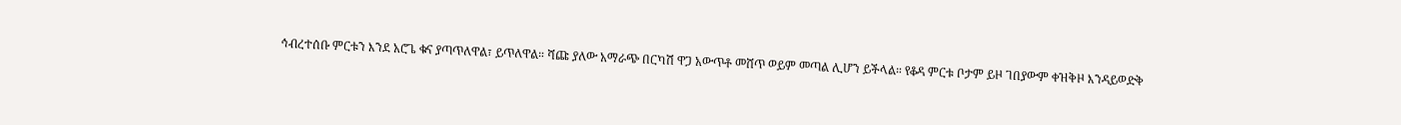ኅብረተሰቡ ምርቱን እንደ አሮጌ ቁና ያጣጥለዋል፣ ይጥለዋል። ሻጩ ያለው አማራጭ በርካሽ ዋጋ አውጥቶ መሸጥ ወይም መጣል ሊሆን ይችላል። የቆዳ ምርቱ ቦታም ይዞ ገበያውም ቀዝቅዞ እንዳይወድቅ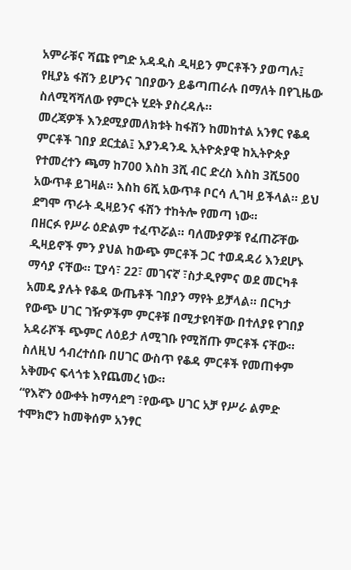አምራቹና ሻጩ የግድ አዳዲስ ዲዛይን ምርቶችን ያወጣሉ፤ የዚያኔ ፋሽን ይሆንና ገበያውን ይቆጣጠራሉ በማለት በየጊዜው ስለሚሻሻለው የምርት ሂደት ያስረዳሉ።
መረጃዎች እንደሚያመለክቱት ከፋሽን ከመከተል አንፃር የቆዳ ምርቶች ገበያ ደርቷል፤ እያንዳንዱ ኢትዮጵያዊ ከኢትዮጵያ የተመረተን ጫማ ከ700 እስከ 3ሺ ብር ድረስ እስከ 3ሺ500 አውጥቶ ይገዛል። እስከ 6ሺ አውጥቶ ቦርሳ ሊገዛ ይችላል። ይህ ደግሞ ጥራት ዲዛይንና ፋሽን ተከትሎ የመጣ ነው።
በዘርፉ የሥራ ዕድልም ተፈጥሯል። ባለሙያዎቹ የፈጠሯቸው ዲዛይኖች ምን ያህል ከውጭ ምርቶች ጋር ተወዳዳሪ እንደሆኑ ማሳያ ናቸው። ፒያሳ፣ 22፣ መገናኛ ፣ስታዲየምና ወደ መርካቶ አመዴ ያሉት የቆዳ ውጤቶች ገበያን ማየት ይቻላል። በርካታ የውጭ ሀገር ገዥዎችም ምርቶቹ በሚታዩባቸው በተለያዩ የገበያ አዳራሾች ጭምር ለዕይታ ለሚገቡ የሚሸጡ ምርቶች ናቸው። ስለዚህ ኅብረተሰቡ በሀገር ውስጥ የቆዳ ምርቶች የመጠቀም አቅሙና ፍላጎቱ እየጨመረ ነው።
“የእኛን ዕውቀት ከማሳደግ ፣የውጭ ሀገር አቻ የሥራ ልምድ ተሞክሮን ከመቅሰም አንፃር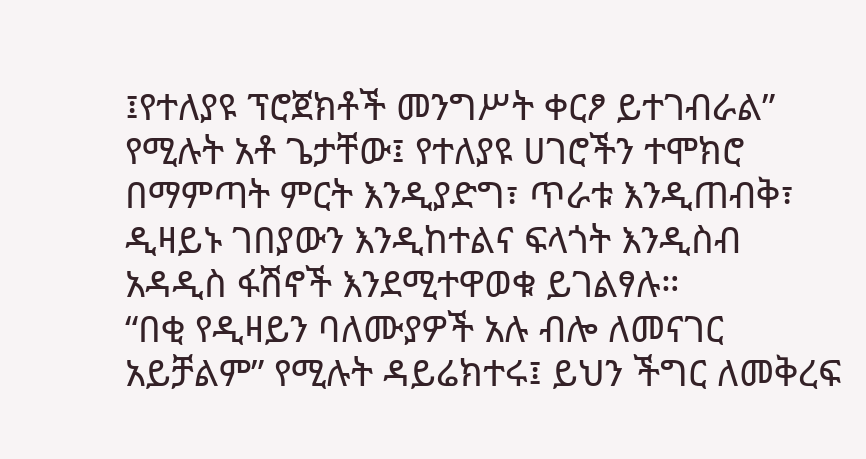፤የተለያዩ ፕሮጀክቶች መንግሥት ቀርፆ ይተገብራል” የሚሉት አቶ ጌታቸው፤ የተለያዩ ሀገሮችን ተሞክሮ በማምጣት ምርት እንዲያድግ፣ ጥራቱ እንዲጠብቅ፣ ዲዛይኑ ገበያውን እንዲከተልና ፍላጎት እንዲስብ አዳዲስ ፋሽኖች እንደሚተዋወቁ ይገልፃሉ።
“በቂ የዲዛይን ባለሙያዎች አሉ ብሎ ለመናገር አይቻልም” የሚሉት ዳይሬክተሩ፤ ይህን ችግር ለመቅረፍ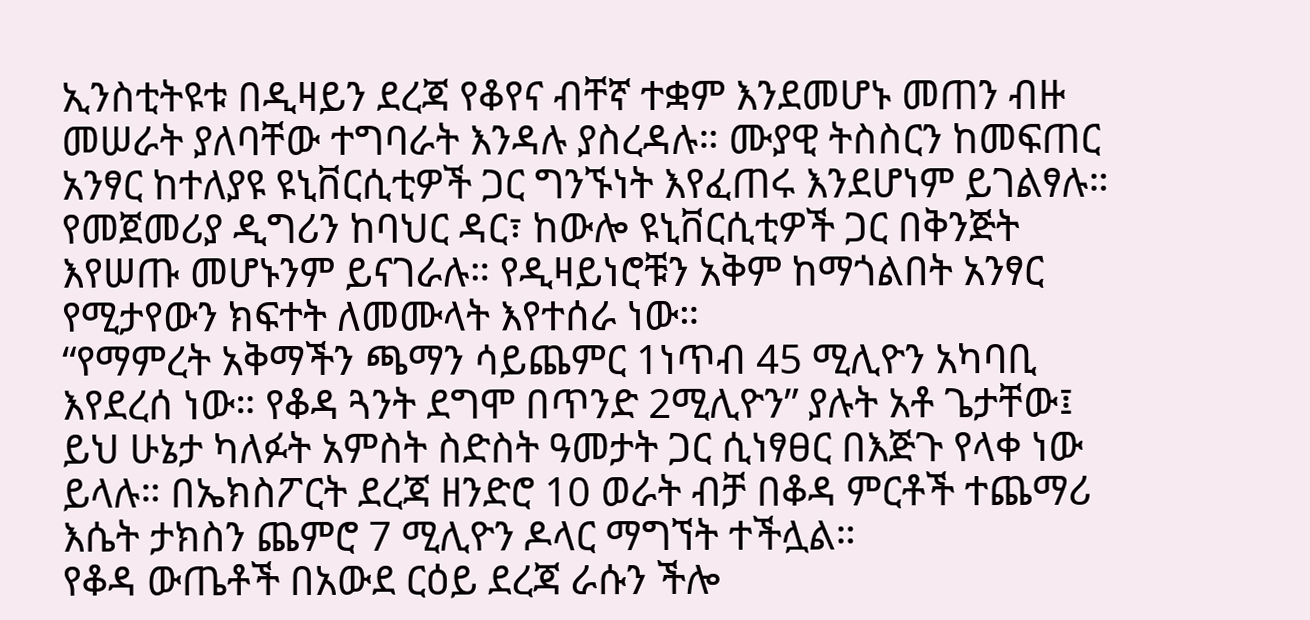ኢንስቲትዩቱ በዲዛይን ደረጃ የቆየና ብቸኛ ተቋም እንደመሆኑ መጠን ብዙ መሠራት ያለባቸው ተግባራት እንዳሉ ያስረዳሉ። ሙያዊ ትስስርን ከመፍጠር አንፃር ከተለያዩ ዩኒቨርሲቲዎች ጋር ግንኙነት እየፈጠሩ እንደሆነም ይገልፃሉ። የመጀመሪያ ዲግሪን ከባህር ዳር፣ ከውሎ ዩኒቨርሲቲዎች ጋር በቅንጅት እየሠጡ መሆኑንም ይናገራሉ። የዲዛይነሮቹን አቅም ከማጎልበት አንፃር የሚታየውን ክፍተት ለመሙላት እየተሰራ ነው።
“የማምረት አቅማችን ጫማን ሳይጨምር 1ነጥብ 45 ሚሊዮን አካባቢ እየደረሰ ነው። የቆዳ ጓንት ደግሞ በጥንድ 2ሚሊዮን” ያሉት አቶ ጌታቸው፤ ይህ ሁኔታ ካለፉት አምስት ስድስት ዓመታት ጋር ሲነፃፀር በእጅጉ የላቀ ነው ይላሉ። በኤክስፖርት ደረጃ ዘንድሮ 10 ወራት ብቻ በቆዳ ምርቶች ተጨማሪ እሴት ታክስን ጨምሮ 7 ሚሊዮን ዶላር ማግኘት ተችሏል።
የቆዳ ውጤቶች በአውደ ርዕይ ደረጃ ራሱን ችሎ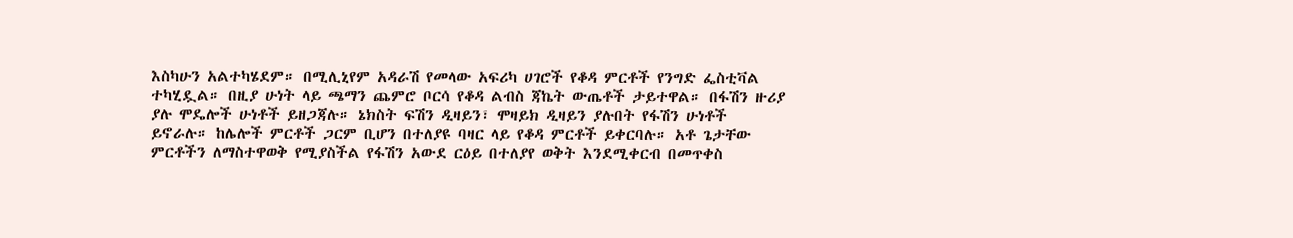እስካሁን አልተካሄደም። በሚሊኒየም አዳራሽ የመላው አፍሪካ ሀገሮች የቆዳ ምርቶች የንግድ ፌስቲቫል ተካሂዷል። በዚያ ሁነት ላይ ጫማን ጨምሮ ቦርሳ የቆዳ ልብስ ጃኬት ውጤቶች ታይተዋል። በፋሽን ዙሪያ ያሉ ሞዴሎች ሁነቶች ይዘጋጃሉ። ኔክስት ፍሽን ዲዛይን፣ ሞዛይክ ዲዛይን ያሉበት የፋሽን ሁነቶች ይኖራሉ። ከሌሎች ምርቶች ጋርም ቢሆን በተለያዩ ባዛር ላይ የቆዳ ምርቶች ይቀርባሉ። አቶ ጌታቸው ምርቶችን ለማስተዋወቅ የሚያስችል የፋሽን አውደ ርዕይ በተለያየ ወቅት እንደሚቀርብ በመጥቀስ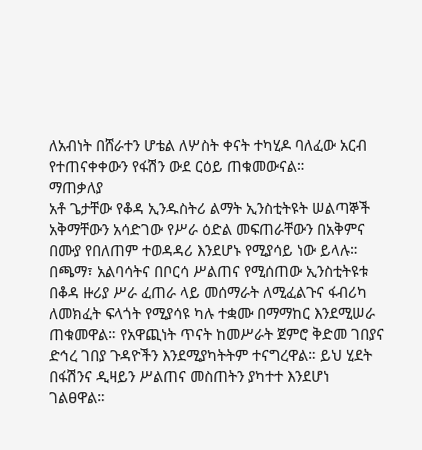ለአብነት በሸራተን ሆቴል ለሦስት ቀናት ተካሂዶ ባለፈው አርብ የተጠናቀቀውን የፋሽን ውደ ርዕይ ጠቁመውናል።
ማጠቃለያ
አቶ ጌታቸው የቆዳ ኢንዱስትሪ ልማት ኢንስቲትዩት ሠልጣኞች አቅማቸውን አሳድገው የሥራ ዕድል መፍጠራቸውን በአቅምና በሙያ የበለጠም ተወዳዳሪ እንደሆኑ የሚያሳይ ነው ይላሉ። በጫማ፣ አልባሳትና በቦርሳ ሥልጠና የሚሰጠው ኢንስቲትዩቱ በቆዳ ዙሪያ ሥራ ፈጠራ ላይ መሰማራት ለሚፈልጉና ፋብሪካ ለመክፈት ፍላጎት የሚያሳዩ ካሉ ተቋሙ በማማከር እንደሚሠራ ጠቁመዋል። የአዋጪነት ጥናት ከመሥራት ጀምሮ ቅድመ ገበያና ድኅረ ገበያ ጉዳዮችን እንደሚያካትትም ተናግረዋል። ይህ ሂደት በፋሽንና ዲዛይን ሥልጠና መስጠትን ያካተተ እንደሆነ ገልፀዋል።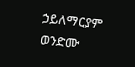ኃይለማርያም ወንድሙ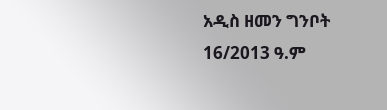አዲስ ዘመን ግንቦት 16/2013 ዓ.ም